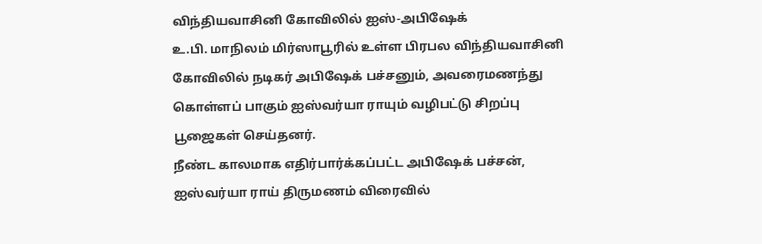விந்தியவாசினி கோவிலில் ஐஸ்-அபிஷேக்
உ.பி. மாநிலம் மிர்ஸாபூரில் உள்ள பிரபல விந்தியவாசினி கோவிலில் நடிகர் அபிஷேக் பச்சனும், அவரைமணந்து கொள்ளப் பாகும் ஐஸ்வர்யா ராயும் வழிபட்டு சிறப்பு பூஜைகள் செய்தனர்.
நீண்ட காலமாக எதிர்பார்க்கப்பட்ட அபிஷேக் பச்சன், ஐஸ்வர்யா ராய் திருமணம் விரைவில்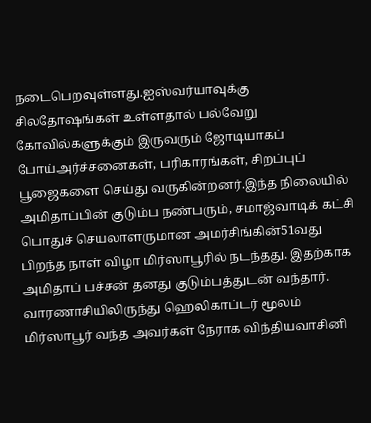நடைபெறவுள்ளது.ஐஸ்வர்யாவுக்கு சிலதோஷங்கள் உள்ளதால் பல்வேறு கோவில்களுக்கும் இருவரும் ஜோடியாகப் போய்அர்ச்சனைகள், பரிகாரங்கள், சிறப்புப் பூஜைகளை செய்து வருகின்றனர்.இந்த நிலையில் அமிதாப்பின் குடும்ப நண்பரும், சமாஜ்வாடிக் கட்சி பொதுச் செயலாளருமான அமர்சிங்கின்51வது பிறந்த நாள் விழா மிர்ஸாபூரில் நடந்தது. இதற்காக அமிதாப் பச்சன் தனது குடும்பத்துடன் வந்தார்.
வாரணாசியிலிருந்து ஹெலிகாப்டர் மூலம் மிர்ஸாபூர் வந்த அவர்கள் நேராக விந்தியவாசினி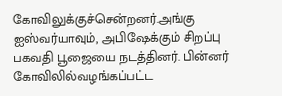கோவிலுக்குச்சென்றனர்.அங்கு ஐஸ்வர்யாவும், அபிஷேக்கும் சிறப்பு பகவதி பூஜையை நடத்தினர். பின்னர் கோவிலில்வழங்கப்பட்ட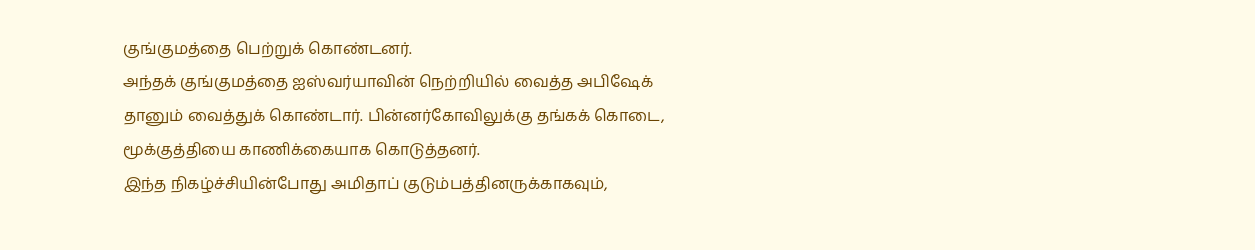குங்குமத்தை பெற்றுக் கொண்டனர்.
அந்தக் குங்குமத்தை ஐஸ்வர்யாவின் நெற்றியில் வைத்த அபிஷேக் தானும் வைத்துக் கொண்டார். பின்னர்கோவிலுக்கு தங்கக் கொடை, மூக்குத்தியை காணிக்கையாக கொடுத்தனர்.
இந்த நிகழ்ச்சியின்போது அமிதாப் குடும்பத்தினருக்காகவும்,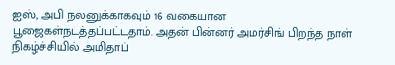ஐஸ், அபி நலனுக்காகவும் 16 வகையான பூஜைகள்நடத்தப்பட்டதாம். அதன் பின்னர் அமர்சிங் பிறந்த நாள் நிகழ்ச்சியில் அமிதாப்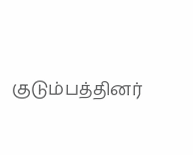குடும்பத்தினர்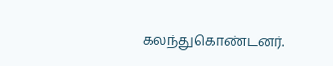கலந்துகொண்டனர்.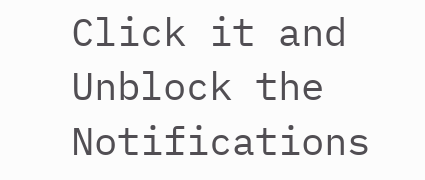Click it and Unblock the Notifications